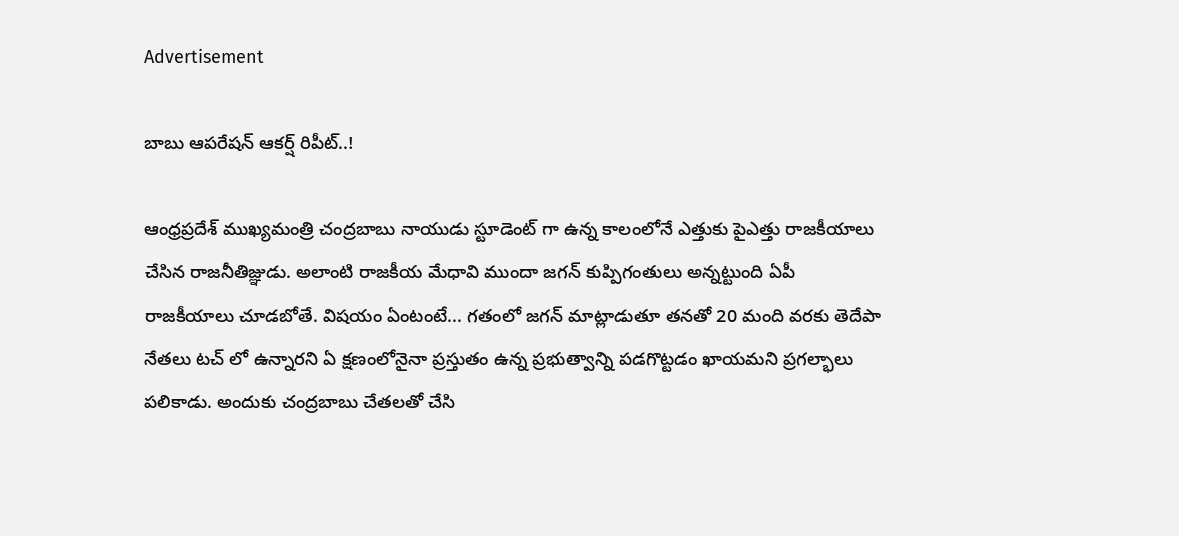Advertisement

బాబు ఆపరేషన్ ఆకర్ష్ రిపీట్..!

ఆంధ్రప్రదేశ్ ముఖ్యమంత్రి చంద్రబాబు నాయుడు స్టూడెంట్ గా ఉన్న కాలంలోనే ఎత్తుకు పైఎత్తు రాజకీయాలు చేసిన రాజనీతిజ్ఞుడు. అలాంటి రాజకీయ మేధావి ముందా జగన్ కుప్పిగంతులు అన్నట్టుంది ఏపీ రాజకీయాలు చూడబోతే. విషయం ఏంటంటే... గతంలో జగన్ మాట్లాడుతూ తనతో 20 మంది వరకు తెదేపా నేతలు టచ్ లో ఉన్నారని ఏ క్షణంలోనైనా ప్రస్తుతం ఉన్న ప్రభుత్వాన్ని పడగొట్టడం ఖాయమని ప్రగల్భాలు పలికాడు. అందుకు చంద్రబాబు చేతలతో చేసి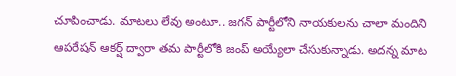చూపించాడు. మాటలు లేవు అంటూ.. జగన్ పార్టీలోని నాయకులను చాలా మందిని ఆపరేషన్ ఆకర్ష్ ద్వారా తమ పార్టీలోకి జంప్ అయ్యేలా చేసుకున్నాడు. అదన్న మాట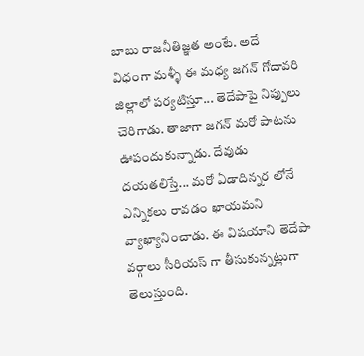బాబు రాజనీతిజ్ఞత అంటే. అదే విధంగా మళ్ళీ ఈ మధ్య జగన్ గోదావరి జిల్లాలో పర్యటిస్తూ... తెదేపాపై నిప్పులు చెరిగాడు. తాజాగా జగన్ మరో పాటను ఊపందుకున్నాడు. దేవుడు దయతలిస్తే... మరో ఏడాదిన్నర లోనే ఎన్నికలు రావడం ఖాయమని వ్యాఖ్యానించాడు. ఈ విషయాని తెదేపా వర్గాలు సీరియస్ గా తీసుకున్నట్లుగా తెలుస్తుంది.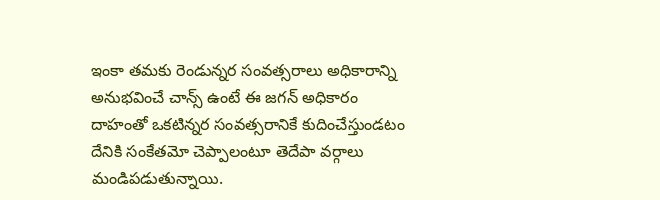ఇంకా తమకు రెండున్నర సంవత్సరాలు అధికారాన్ని అనుభవించే చాన్స్ ఉంటే ఈ జగన్ అధికారం దాహంతో ఒకటిన్నర సంవత్సరానికే కుదించేస్తుండటం దేనికి సంకేతమో చెప్పాలంటూ తెదేపా వర్గాలు మండిపడుతున్నాయి.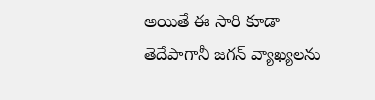అయితే ఈ సారి కూడా తెదేపాగానీ జగన్ వ్యాఖ్యలను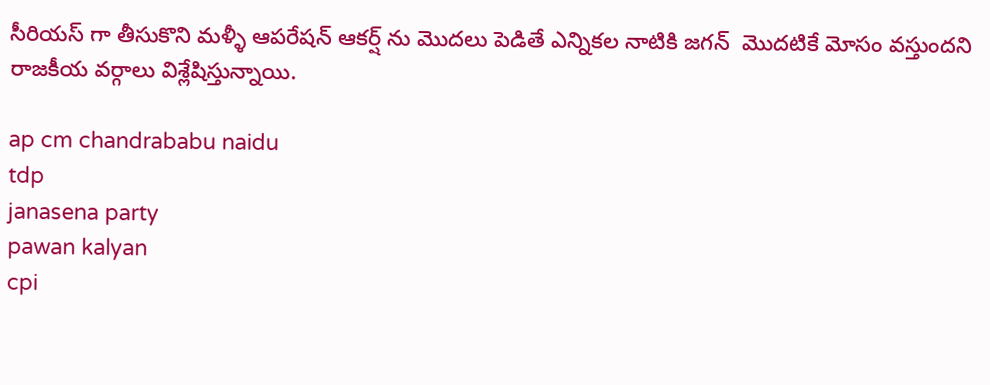సీరియస్ గా తీసుకొని మళ్ళీ ఆపరేషన్ ఆకర్ష్ ను మొదలు పెడితే ఎన్నికల నాటికి జగన్  మొదటికే మోసం వస్తుందని రాజకీయ వర్గాలు విశ్లేషిస్తున్నాయి.

ap cm chandrababu naidu
tdp
janasena party
pawan kalyan
cpi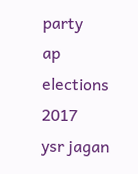party
ap elections 2017
ysr jagan